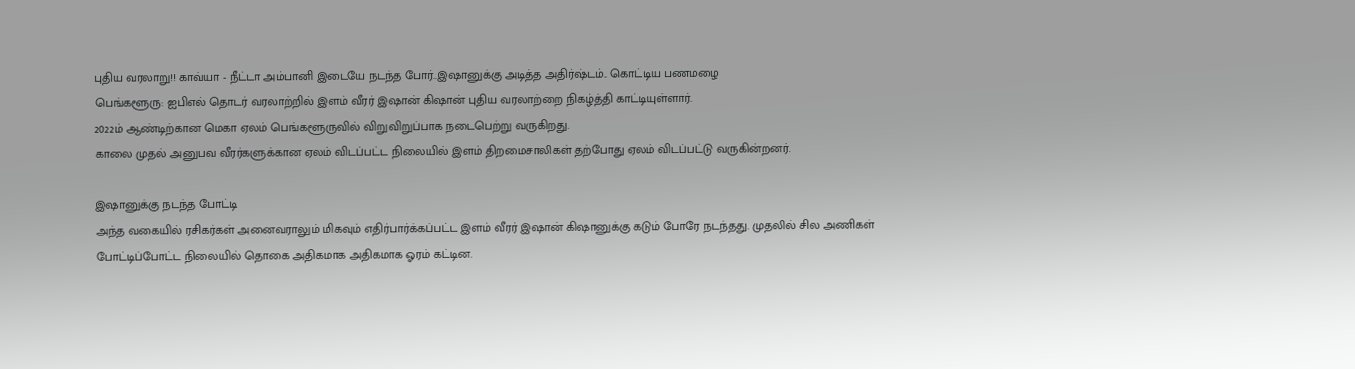புதிய வரலாறு!! காவ்யா - நீட்டா அம்பானி இடையே நடந்த போர்..இஷானுக்கு அடித்த அதிர்ஷ்டம்.. கொட்டிய பணமழை
பெங்களூரு: ஐபிஎல் தொடர் வரலாற்றில் இளம் வீரர் இஷான் கிஷான் புதிய வரலாற்றை நிகழ்த்தி காட்டியுள்ளார்.
2022ம் ஆண்டிற்கான மெகா ஏலம் பெங்களூருவில் விறுவிறுப்பாக நடைபெற்று வருகிறது.
காலை முதல் அனுபவ வீரர்களுக்கான ஏலம் விடப்பட்ட நிலையில் இளம் திறமைசாலிகள் தற்போது ஏலம் விடப்பட்டு வருகின்றனர்.

இஷானுக்கு நடந்த போட்டி
அந்த வகையில் ரசிகர்கள் அனைவராலும் மிகவும் எதிர்பார்க்கப்பட்ட இளம் வீரர் இஷான் கிஷானுக்கு கடும் போரே நடந்தது. முதலில் சில அணிகள் போட்டிப்போட்ட நிலையில் தொகை அதிகமாக அதிகமாக ஓரம் கட்டின.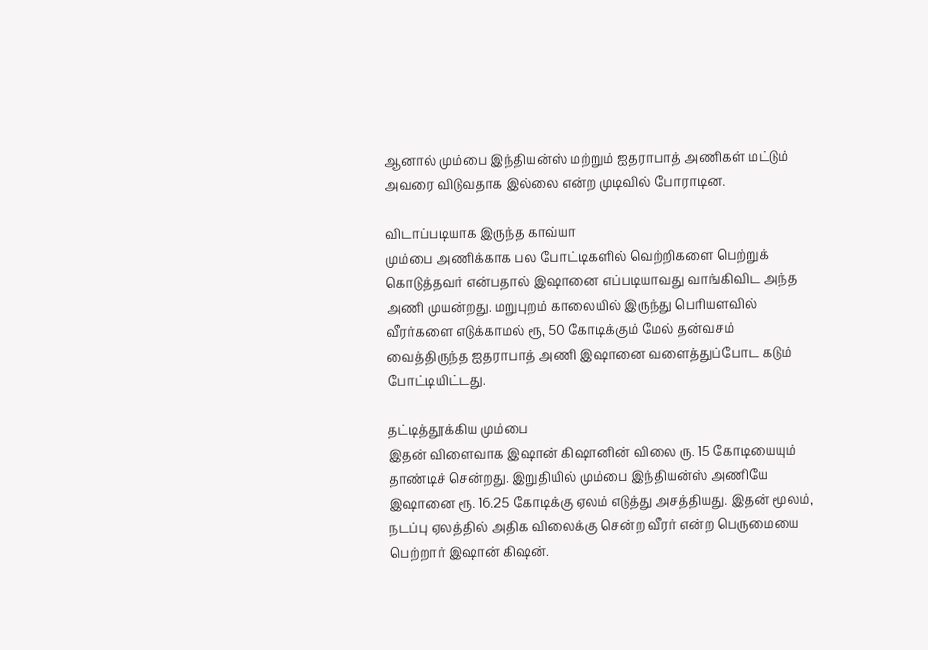ஆனால் மும்பை இந்தியன்ஸ் மற்றும் ஐதராபாத் அணிகள் மட்டும் அவரை விடுவதாக இல்லை என்ற முடிவில் போராடின.

விடாப்படியாக இருந்த காவ்யா
மும்பை அணிக்காக பல போட்டிகளில் வெற்றிகளை பெற்றுக் கொடுத்தவர் என்பதால் இஷானை எப்படியாவது வாங்கிவிட அந்த அணி முயன்றது. மறுபுறம் காலையில் இருந்து பெரியளவில் வீரர்களை எடுக்காமல் ரூ, 50 கோடிக்கும் மேல் தன்வசம் வைத்திருந்த ஐதராபாத் அணி இஷானை வளைத்துப்போட கடும் போட்டியிட்டது.

தட்டித்தூக்கிய மும்பை
இதன் விளைவாக இஷான் கிஷானின் விலை ரு. 15 கோடியையும் தாண்டிச் சென்றது. இறுதியில் மும்பை இந்தியன்ஸ் அணியே இஷானை ரூ. 16.25 கோடிக்கு ஏலம் எடுத்து அசத்தியது. இதன் மூலம், நடப்பு ஏலத்தில் அதிக விலைக்கு சென்ற வீரர் என்ற பெருமையை பெற்றார் இஷான் கிஷன்.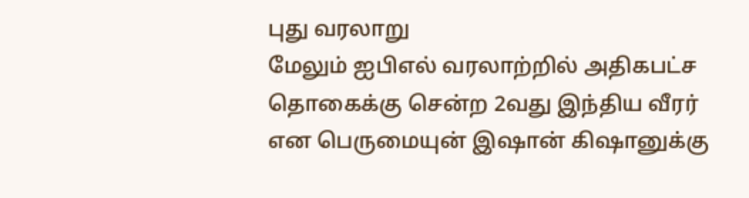புது வரலாறு
மேலும் ஐபிஎல் வரலாற்றில் அதிகபட்ச தொகைக்கு சென்ற 2வது இந்திய வீரர் என பெருமையுன் இஷான் கிஷானுக்கு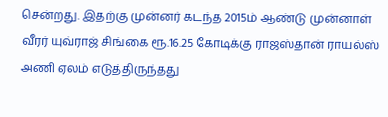சென்றது. இதற்கு முன்னர் கடந்த 2015ம் ஆண்டு முன்னாள் வீரர் யுவ்ராஜ் சிங்கை ரூ.16.25 கோடிக்கு ராஜஸ்தான் ராயல்ஸ் அணி ஏலம் எடுத்திருந்தது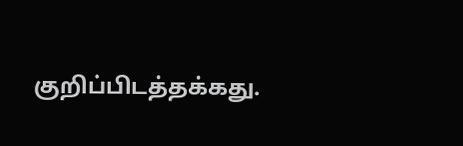குறிப்பிடத்தக்கது.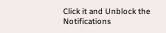Click it and Unblock the Notifications